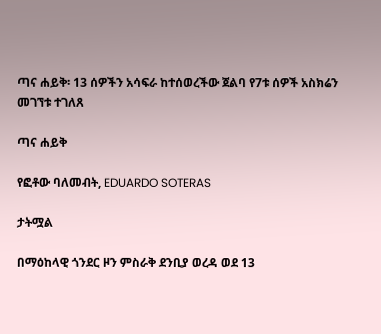ጣና ሐይቅ፡ 13 ሰዎችን አሳፍራ ከተሰወረችው ጀልባ የ7ቱ ሰዎች አስክሬን መገኘቱ ተገለጸ

ጣና ሐይቅ

የፎቶው ባለመብት, EDUARDO SOTERAS

ታትሟል

በማዕከላዊ ጎንደር ዞን ምስራቅ ደንቢያ ወረዳ ወደ 13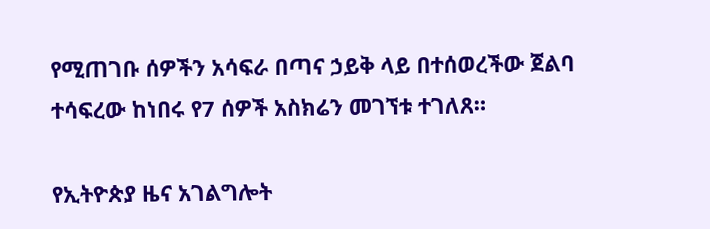የሚጠገቡ ሰዎችን አሳፍራ በጣና ኃይቅ ላይ በተሰወረችው ጀልባ ተሳፍረው ከነበሩ የ7 ሰዎች አስክሬን መገኘቱ ተገለጸ።

የኢትዮጵያ ዜና አገልግሎት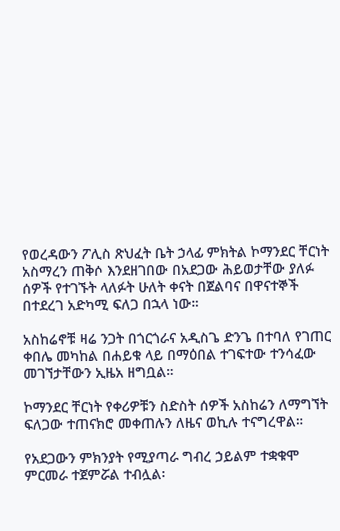የወረዳውን ፖሊስ ጽህፈት ቤት ኃላፊ ምክትል ኮማንደር ቸርነት አስማረን ጠቅሶ እንደዘገበው በአደጋው ሕይወታቸው ያለፉ ሰዎች የተገኙት ላለፉት ሁለት ቀናት በጀልባና በዋናተኞች በተደረገ አድካሚ ፍለጋ በኋላ ነው።

አስከሬኖቹ ዛሬ ንጋት በጎርጎራና አዲስጌ ድንጌ በተባለ የገጠር ቀበሌ መካከል በሐይቁ ላይ በማዕበል ተገፍተው ተንሳፈው መገኘታቸውን ኢዜአ ዘግቧል።

ኮማንደር ቸርነት የቀሪዎቹን ስድስት ሰዎች አስከሬን ለማግኘት ፍለጋው ተጠናክሮ መቀጠሉን ለዜና ወኪሉ ተናግረዋል።

የአደጋውን ምክንያት የሚያጣራ ግብረ ኃይልም ተቋቁሞ ምርመራ ተጀምሯል ተብሏል፡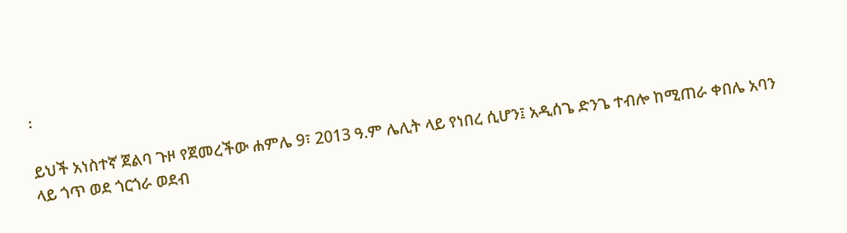፡

ይህች አነስተኛ ጀልባ ጉዞ የጀመረችው ሐምሌ 9፣ 2013 ዓ.ም ሌሊት ላይ የነበረ ሲሆን፤ አዲሰጌ ድንጌ ተብሎ ከሚጠራ ቀበሌ አባን ላይ ጎጥ ወደ ጎርጎራ ወደብ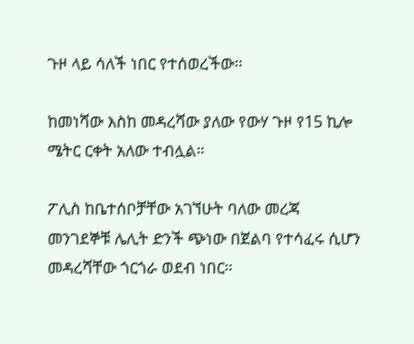ጉዞ ላይ ሳለች ነበር የተሰወረችው።

ከመነሻው እስከ መዳረሻው ያለው የውሃ ጉዞ የ15 ኪሎ ሜትር ርቀት አለው ተብሏል።

ፖሊስ ከቤተሰቦቻቸው አገኘሁት ባለው መረጃ መንገደኞቹ ሌሊት ድንች ጭነው በጀልባ የተሳፈሩ ሲሆን መዳረሻቸው ጎርጎራ ወደብ ነበር።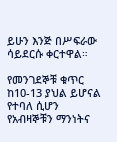ይሁን እንጅ በሥፍራው ሳይደርሱ ቀርተዋል።

የመንገደኞቹ ቁጥር ከ10-13 ያህል ይሆናል የተባለ ሲሆን የአብዛኞቹን ማንነትና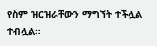የስም ዝርዝራቸውን ማግኘት ተችሏል ተብሏል።